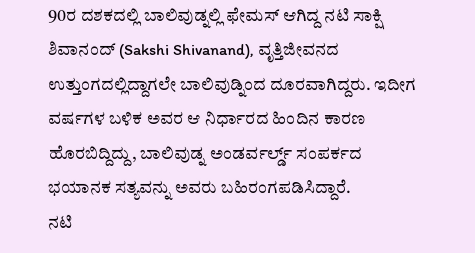90ರ ದಶಕದಲ್ಲಿ ಬಾಲಿವುಡ್ನಲ್ಲಿ ಫೇಮಸ್ ಆಗಿದ್ದ ನಟಿ ಸಾಕ್ಷಿ ಶಿವಾನಂದ್ (Sakshi Shivanand), ವೃತ್ತಿಜೀವನದ ಉತ್ತುಂಗದಲ್ಲಿದ್ದಾಗಲೇ ಬಾಲಿವುಡ್ನಿಂದ ದೂರವಾಗಿದ್ದರು. ಇದೀಗ ವರ್ಷಗಳ ಬಳಿಕ ಅವರ ಆ ನಿರ್ಧಾರದ ಹಿಂದಿನ ಕಾರಣ ಹೊರಬಿದ್ದಿದ್ದು, ಬಾಲಿವುಡ್ನ ಅಂಡರ್ವರ್ಲ್ಡ್ ಸಂಪರ್ಕದ ಭಯಾನಕ ಸತ್ಯವನ್ನು ಅವರು ಬಹಿರಂಗಪಡಿಸಿದ್ದಾರೆ.
ನಟಿ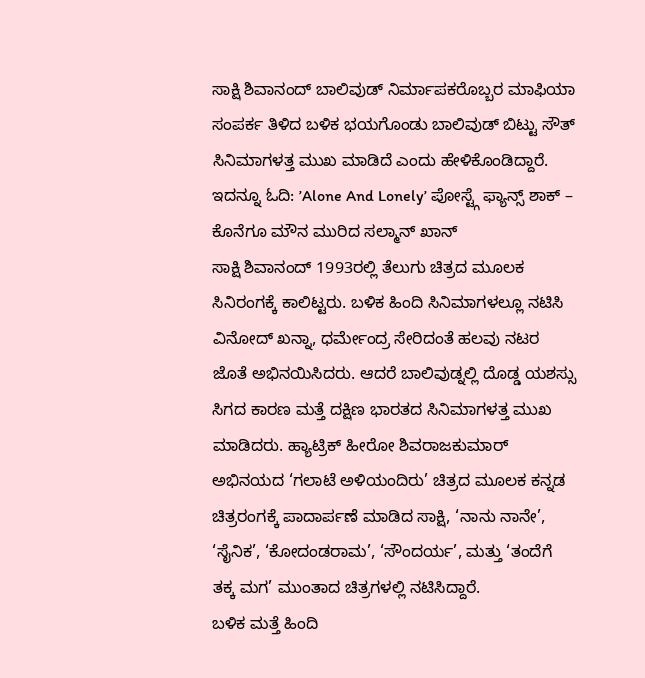ಸಾಕ್ಷಿ ಶಿವಾನಂದ್ ಬಾಲಿವುಡ್ ನಿರ್ಮಾಪಕರೊಬ್ಬರ ಮಾಫಿಯಾ ಸಂಪರ್ಕ ತಿಳಿದ ಬಳಿಕ ಭಯಗೊಂಡು ಬಾಲಿವುಡ್ ಬಿಟ್ಟು ಸೌತ್ ಸಿನಿಮಾಗಳತ್ತ ಮುಖ ಮಾಡಿದೆ ಎಂದು ಹೇಳಿಕೊಂಡಿದ್ದಾರೆ. ಇದನ್ನೂ ಓದಿ: ʼAlone And Lonelyʼ ಪೋಸ್ಟ್ಗೆ ಫ್ಯಾನ್ಸ್ ಶಾಕ್ – ಕೊನೆಗೂ ಮೌನ ಮುರಿದ ಸಲ್ಮಾನ್ ಖಾನ್
ಸಾಕ್ಷಿ ಶಿವಾನಂದ್ 1993ರಲ್ಲಿ ತೆಲುಗು ಚಿತ್ರದ ಮೂಲಕ ಸಿನಿರಂಗಕ್ಕೆ ಕಾಲಿಟ್ಟರು. ಬಳಿಕ ಹಿಂದಿ ಸಿನಿಮಾಗಳಲ್ಲೂ ನಟಿಸಿ ವಿನೋದ್ ಖನ್ನಾ, ಧರ್ಮೇಂದ್ರ ಸೇರಿದಂತೆ ಹಲವು ನಟರ ಜೊತೆ ಅಭಿನಯಿಸಿದರು. ಆದರೆ ಬಾಲಿವುಡ್ನಲ್ಲಿ ದೊಡ್ಡ ಯಶಸ್ಸು ಸಿಗದ ಕಾರಣ ಮತ್ತೆ ದಕ್ಷಿಣ ಭಾರತದ ಸಿನಿಮಾಗಳತ್ತ ಮುಖ ಮಾಡಿದರು. ಹ್ಯಾಟ್ರಿಕ್ ಹೀರೋ ಶಿವರಾಜಕುಮಾರ್ ಅಭಿನಯದ ‘ಗಲಾಟೆ ಅಳಿಯಂದಿರು’ ಚಿತ್ರದ ಮೂಲಕ ಕನ್ನಡ ಚಿತ್ರರಂಗಕ್ಕೆ ಪಾದಾರ್ಪಣೆ ಮಾಡಿದ ಸಾಕ್ಷಿ, ‘ನಾನು ನಾನೇ’, ‘ಸೈನಿಕ’, ‘ಕೋದಂಡರಾಮ’, ‘ಸೌಂದರ್ಯ’, ಮತ್ತು ‘ತಂದೆಗೆ ತಕ್ಕ ಮಗ’ ಮುಂತಾದ ಚಿತ್ರಗಳಲ್ಲಿ ನಟಿಸಿದ್ದಾರೆ.
ಬಳಿಕ ಮತ್ತೆ ಹಿಂದಿ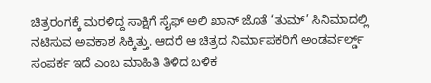ಚಿತ್ರರಂಗಕ್ಕೆ ಮರಳಿದ್ದ ಸಾಕ್ಷಿಗೆ ಸೈಫ್ ಅಲಿ ಖಾನ್ ಜೊತೆ ‘ತುಮ್’ ಸಿನಿಮಾದಲ್ಲಿ ನಟಿಸುವ ಅವಕಾಶ ಸಿಕ್ಕಿತ್ತು. ಆದರೆ ಆ ಚಿತ್ರದ ನಿರ್ಮಾಪಕರಿಗೆ ಅಂಡರ್ವರ್ಲ್ಡ್ ಸಂಪರ್ಕ ಇದೆ ಎಂಬ ಮಾಹಿತಿ ತಿಳಿದ ಬಳಿಕ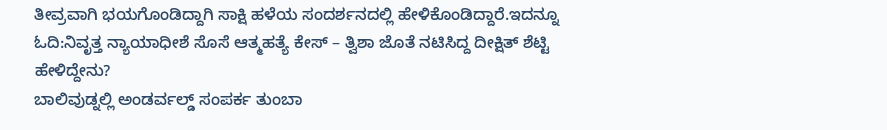ತೀವ್ರವಾಗಿ ಭಯಗೊಂಡಿದ್ದಾಗಿ ಸಾಕ್ಷಿ ಹಳೆಯ ಸಂದರ್ಶನದಲ್ಲಿ ಹೇಳಿಕೊಂಡಿದ್ದಾರೆ.ಇದನ್ನೂ ಓದಿ:ನಿವೃತ್ತ ನ್ಯಾಯಾಧೀಶೆ ಸೊಸೆ ಆತ್ಮಹತ್ಯೆ ಕೇಸ್ – ತ್ವಿಶಾ ಜೊತೆ ನಟಿಸಿದ್ದ ದೀಕ್ಷಿತ್ ಶೆಟ್ಟಿ ಹೇಳಿದ್ದೇನು?
ಬಾಲಿವುಡ್ನಲ್ಲಿ ಅಂಡರ್ವಲ್ಡ್ ಸಂಪರ್ಕ ತುಂಬಾ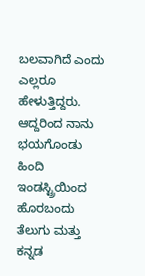ಬಲವಾಗಿದೆ ಎಂದು ಎಲ್ಲರೂ ಹೇಳುತ್ತಿದ್ದರು. ಆದ್ದರಿಂದ ನಾನು ಭಯಗೊಂಡು ಹಿಂದಿ ಇಂಡಸ್ಟ್ರಿಯಿಂದ ಹೊರಬಂದು ತೆಲುಗು ಮತ್ತು ಕನ್ನಡ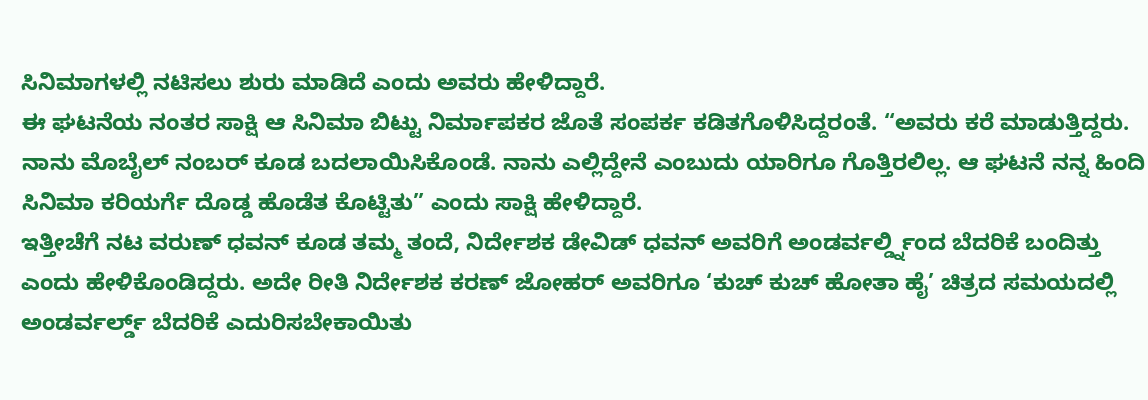ಸಿನಿಮಾಗಳಲ್ಲಿ ನಟಿಸಲು ಶುರು ಮಾಡಿದೆ ಎಂದು ಅವರು ಹೇಳಿದ್ದಾರೆ.
ಈ ಘಟನೆಯ ನಂತರ ಸಾಕ್ಷಿ ಆ ಸಿನಿಮಾ ಬಿಟ್ಟು ನಿರ್ಮಾಪಕರ ಜೊತೆ ಸಂಪರ್ಕ ಕಡಿತಗೊಳಿಸಿದ್ದರಂತೆ. “ಅವರು ಕರೆ ಮಾಡುತ್ತಿದ್ದರು. ನಾನು ಮೊಬೈಲ್ ನಂಬರ್ ಕೂಡ ಬದಲಾಯಿಸಿಕೊಂಡೆ. ನಾನು ಎಲ್ಲಿದ್ದೇನೆ ಎಂಬುದು ಯಾರಿಗೂ ಗೊತ್ತಿರಲಿಲ್ಲ. ಆ ಘಟನೆ ನನ್ನ ಹಿಂದಿ ಸಿನಿಮಾ ಕರಿಯರ್ಗೆ ದೊಡ್ಡ ಹೊಡೆತ ಕೊಟ್ಟಿತು” ಎಂದು ಸಾಕ್ಷಿ ಹೇಳಿದ್ದಾರೆ.
ಇತ್ತೀಚೆಗೆ ನಟ ವರುಣ್ ಧವನ್ ಕೂಡ ತಮ್ಮ ತಂದೆ, ನಿರ್ದೇಶಕ ಡೇವಿಡ್ ಧವನ್ ಅವರಿಗೆ ಅಂಡರ್ವರ್ಲ್ಡ್ನಿಂದ ಬೆದರಿಕೆ ಬಂದಿತ್ತು ಎಂದು ಹೇಳಿಕೊಂಡಿದ್ದರು. ಅದೇ ರೀತಿ ನಿರ್ದೇಶಕ ಕರಣ್ ಜೋಹರ್ ಅವರಿಗೂ ‘ಕುಚ್ ಕುಚ್ ಹೋತಾ ಹೈ’ ಚಿತ್ರದ ಸಮಯದಲ್ಲಿ ಅಂಡರ್ವರ್ಲ್ಡ್ ಬೆದರಿಕೆ ಎದುರಿಸಬೇಕಾಯಿತು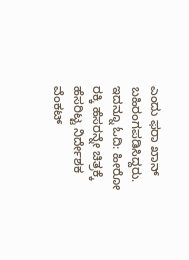ಎಂದು ಫರಾ ಖಾನ್ ಬಹಿರಂಗಪಡಿಸಿದ್ದರು. ಇದನ್ನೂ ಓದಿ: ಹೀರೋ ರಕ್ಕಿ ಹೆಸರನ್ನೇ ಚಿತ್ರಕ್ಕೆ ಹೆಸರಿಟ್ಟ ನಿರ್ದೇಶಕ ವೆಂಕಟ್